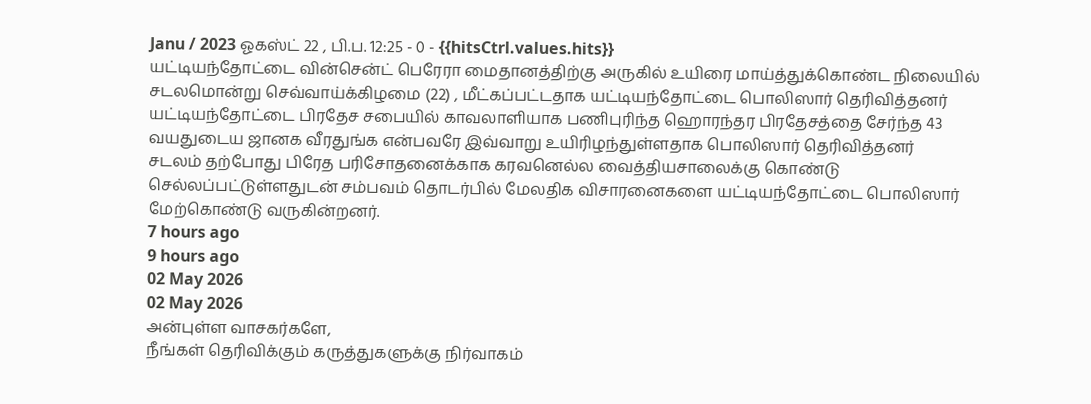Janu / 2023 ஓகஸ்ட் 22 , பி.ப. 12:25 - 0 - {{hitsCtrl.values.hits}}
யட்டியந்தோட்டை வின்சென்ட் பெரேரா மைதானத்திற்கு அருகில் உயிரை மாய்த்துக்கொண்ட நிலையில் சடலமொன்று செவ்வாய்க்கிழமை (22) , மீட்கப்பட்டதாக யட்டியந்தோட்டை பொலிஸார் தெரிவித்தனர்
யட்டியந்தோட்டை பிரதேச சபையில் காவலாளியாக பணிபுரிந்த ஹொரந்தர பிரதேசத்தை சேர்ந்த 43 வயதுடைய ஜானக வீரதுங்க என்பவரே இவ்வாறு உயிரிழந்துள்ளதாக பொலிஸார் தெரிவித்தனர்
சடலம் தற்போது பிரேத பரிசோதனைக்காக கரவனெல்ல வைத்தியசாலைக்கு கொண்டு செல்லப்பட்டுள்ளதுடன் சம்பவம் தொடர்பில் மேலதிக விசாரனைகளை யட்டியந்தோட்டை பொலிஸார் மேற்கொண்டு வருகின்றனர்.
7 hours ago
9 hours ago
02 May 2026
02 May 2026
அன்புள்ள வாசகர்களே,
நீங்கள் தெரிவிக்கும் கருத்துகளுக்கு நிர்வாகம்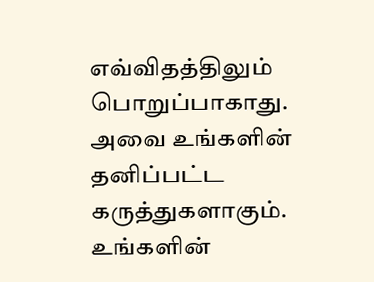எவ்விதத்திலும் பொறுப்பாகாது. அவை உங்களின் தனிப்பட்ட கருத்துகளாகும். உங்களின்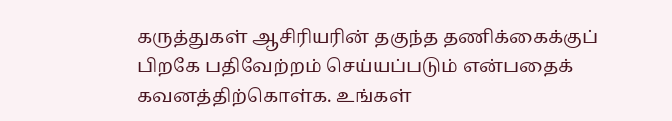கருத்துகள் ஆசிரியரின் தகுந்த தணிக்கைக்குப் பிறகே பதிவேற்றம் செய்யப்படும் என்பதைக் கவனத்திற்கொள்க. உங்கள்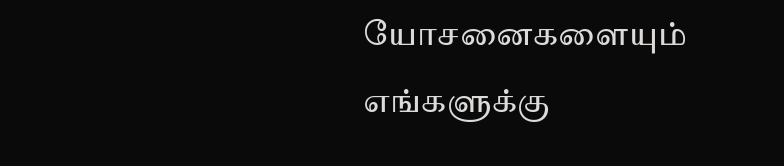யோசனைகளையும் எங்களுக்கு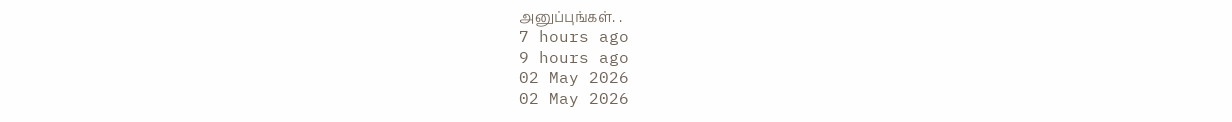அனுப்புங்கள். .
7 hours ago
9 hours ago
02 May 2026
02 May 2026